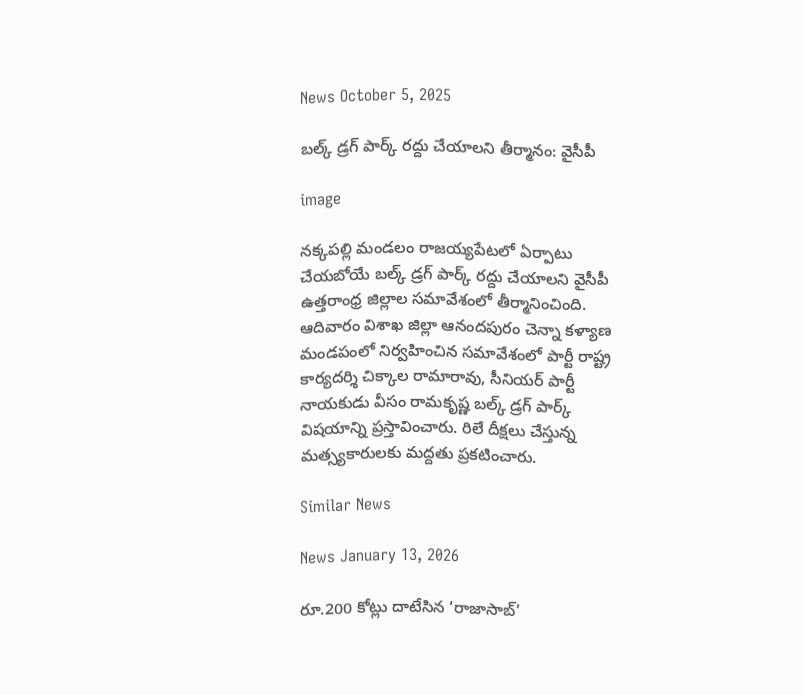News October 5, 2025

బల్క్ డ్రగ్ పార్క్ రద్దు చేయాలని తీర్మానం: వైసీపీ

image

నక్కపల్లి మండలం రాజయ్యపేటలో ఏర్పాటు చేయబోయే బల్క్ డ్రగ్ పార్క్ రద్దు చేయాలని వైసీపీ ఉత్తరాంధ్ర జిల్లాల సమావేశంలో తీర్మానించింది. ఆదివారం విశాఖ జిల్లా ఆనందపురం చెన్నా కళ్యాణ మండపంలో నిర్వహించిన సమావేశంలో పార్టీ రాష్ట్ర కార్యదర్శి చిక్కాల రామారావు, సీనియర్ పార్టీ నాయకుడు వీసం రామకృష్ణ బల్క్ డ్రగ్ పార్క్ విషయాన్ని ప్రస్తావించారు. రిలే దీక్షలు చేస్తున్న మత్స్యకారులకు మద్దతు ప్రకటించారు.

Similar News

News January 13, 2026

రూ.200 కోట్లు దాటేసిన ‘రాజాసాబ్’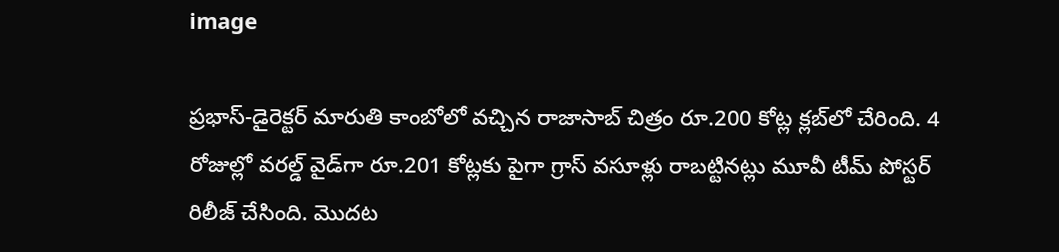image

ప్రభాస్-డైరెక్టర్ మారుతి కాంబోలో వచ్చిన రాజాసాబ్ చిత్రం రూ.200 కోట్ల క్లబ్‌లో చేరింది. 4 రోజుల్లో వరల్డ్ వైడ్‌గా రూ.201 కోట్లకు పైగా గ్రాస్ వసూళ్లు రాబట్టినట్లు మూవీ టీమ్ పోస్టర్ రిలీజ్ చేసింది. మొదట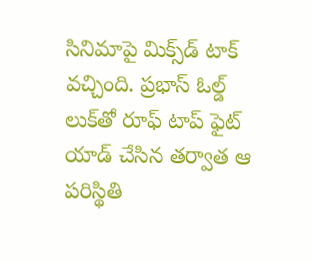సినిమాపై మిక్స్‌డ్ టాక్ వచ్చింది. ప్రభాస్ ఓల్డ్ లుక్‌తో రూఫ్ టాప్ ఫైట్ యాడ్ చేసిన తర్వాత ఆ పరిస్థితి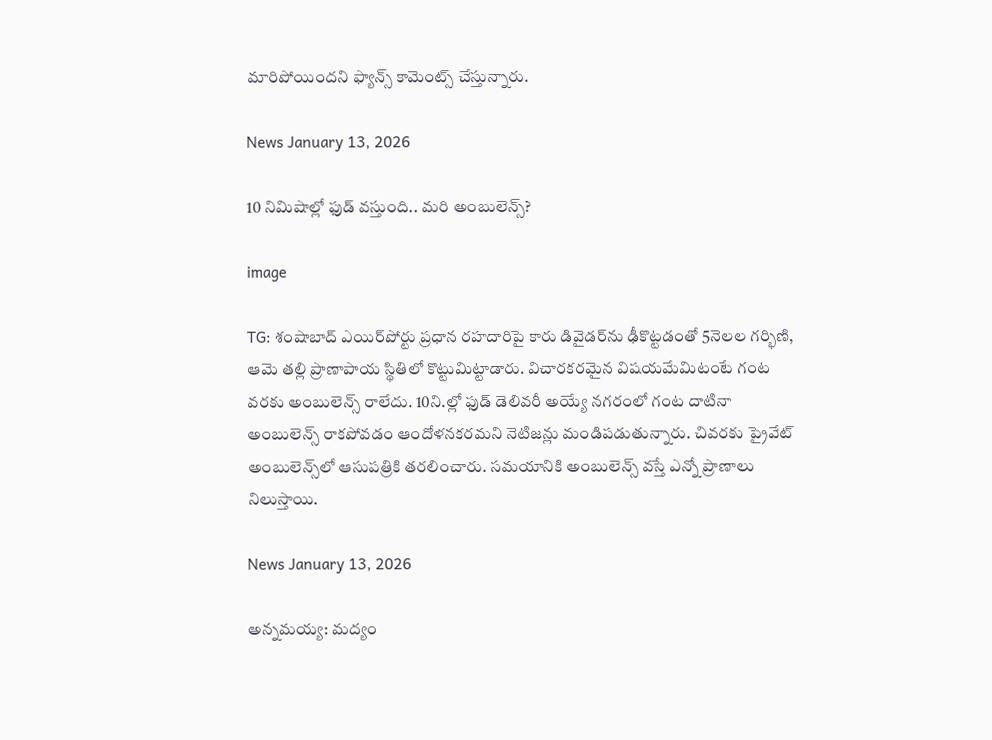మారిపోయిందని ఫ్యాన్స్ కామెంట్స్ చేస్తున్నారు.

News January 13, 2026

10 నిమిషాల్లో ఫుడ్ వస్తుంది.. మరి అంబులెన్స్?

image

TG: శంషాబాద్ ఎయిర్‌పోర్టు ప్రధాన రహదారిపై కారు డివైడర్‌ను ఢీకొట్టడంతో 5నెలల గర్భిణి, ఆమె తల్లి ప్రాణాపాయ స్థితిలో కొట్టుమిట్టాడారు. విచారకరమైన విషయమేమిటంటే గంట వరకు అంబులెన్స్ రాలేదు. 10ని.ల్లో ఫుడ్ డెలివరీ అయ్యే నగరంలో గంట దాటినా అంబులెన్స్ రాకపోవడం ఆందోళనకరమని నెటిజన్లు మండిపడుతున్నారు. చివరకు ప్రైవేట్ అంబులెన్స్‌లో ఆసుపత్రికి తరలించారు. సమయానికి అంబులెన్స్ వస్తే ఎన్నో ప్రాణాలు నిలుస్తాయి.

News January 13, 2026

అన్నమయ్య: మద్యం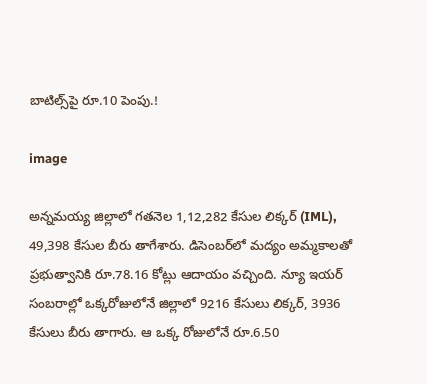బాటిల్స్‌పై రూ.10 పెంపు.!

image

అన్నమయ్య జిల్లాలో గతనెల 1,12,282 కేసుల లిక్కర్ (IML), 49,398 కేసుల బీరు తాగేశారు. డిసెంబర్‌లో మద్యం అమ్మకాలతో ప్రభుత్వానికి రూ.78.16 కోట్లు ఆదాయం వచ్చింది. న్యూ ఇయర్ సంబరాల్లో ఒక్కరోజులోనే జిల్లాలో 9216 కేసులు లిక్కర్, 3936 కేసులు బీరు తాగారు. ఆ ఒక్క రోజులోనే రూ.6.50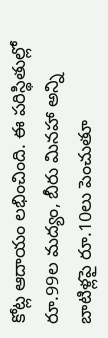కోట్ల ఆదాయం లభించింది. ఈ పరిస్థితుల్లో రూ.99ల మద్యం, బీరు మినహా అన్ని బాటిళ్లపై రూ.10లు పెంచుతూ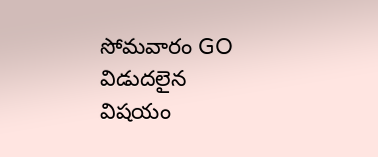సోమవారం GO విడుదలైన విషయం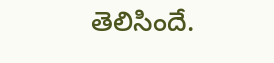తెలిసిందే.